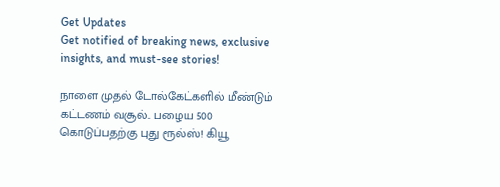Get Updates
Get notified of breaking news, exclusive insights, and must-see stories!

நாளை முதல் டோல்கேட்களில் மீண்டும் கட்டணம் வசூல்.. பழைய 500 கொடுப்பதற்கு புது ரூல்ஸ்! கியூ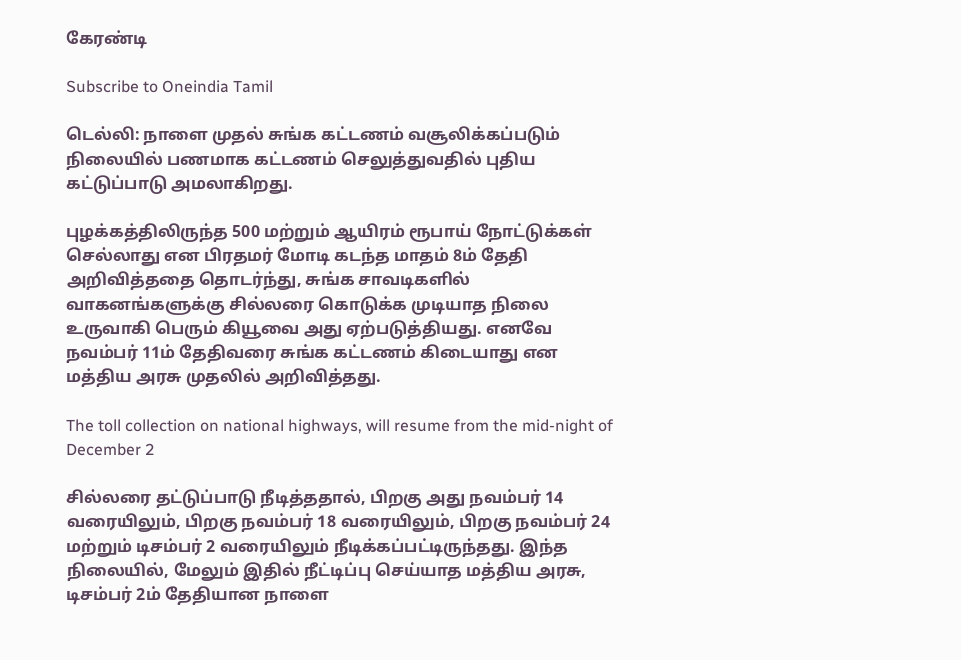கேரண்டி

Subscribe to Oneindia Tamil

டெல்லி: நாளை முதல் சுங்க கட்டணம் வசூலிக்கப்படும் நிலையில் பணமாக கட்டணம் செலுத்துவதில் புதிய கட்டுப்பாடு அமலாகிறது.

புழக்கத்திலிருந்த 500 மற்றும் ஆயிரம் ரூபாய் நோட்டுக்கள் செல்லாது என பிரதமர் மோடி கடந்த மாதம் 8ம் தேதி அறிவித்ததை தொடர்ந்து, சுங்க சாவடிகளில் வாகனங்களுக்கு சில்லரை கொடுக்க முடியாத நிலை உருவாகி பெரும் கியூவை அது ஏற்படுத்தியது. எனவே நவம்பர் 11ம் தேதிவரை சுங்க கட்டணம் கிடையாது என மத்திய அரசு முதலில் அறிவித்தது.

The toll collection on national highways, will resume from the mid-night of December 2

சில்லரை தட்டுப்பாடு நீடித்ததால், பிறகு அது நவம்பர் 14 வரையிலும், பிறகு நவம்பர் 18 வரையிலும், பிறகு நவம்பர் 24 மற்றும் டிசம்பர் 2 வரையிலும் நீடிக்கப்பட்டிருந்தது. இந்த நிலையில், மேலும் இதில் நீட்டிப்பு செய்யாத மத்திய அரசு, டிசம்பர் 2ம் தேதியான நாளை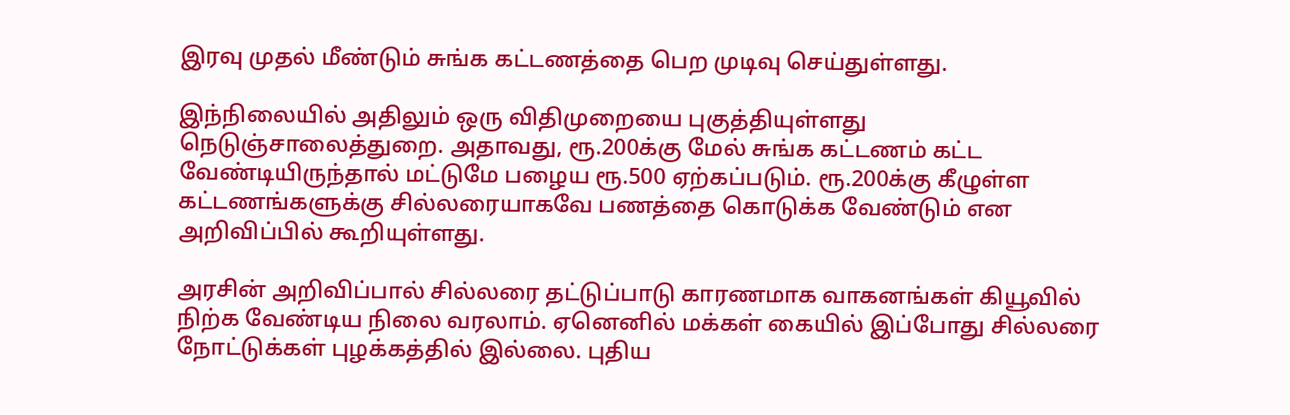இரவு முதல் மீண்டும் சுங்க கட்டணத்தை பெற முடிவு செய்துள்ளது.

இந்நிலையில் அதிலும் ஒரு விதிமுறையை புகுத்தியுள்ளது நெடுஞ்சாலைத்துறை. அதாவது, ரூ.200க்கு மேல் சுங்க கட்டணம் கட்ட வேண்டியிருந்தால் மட்டுமே பழைய ரூ.500 ஏற்கப்படும். ரூ.200க்கு கீழுள்ள கட்டணங்களுக்கு சில்லரையாகவே பணத்தை கொடுக்க வேண்டும் என அறிவிப்பில் கூறியுள்ளது.

அரசின் அறிவிப்பால் சில்லரை தட்டுப்பாடு காரணமாக வாகனங்கள் கியூவில் நிற்க வேண்டிய நிலை வரலாம். ஏனெனில் மக்கள் கையில் இப்போது சில்லரை நோட்டுக்கள் புழக்கத்தில் இல்லை. புதிய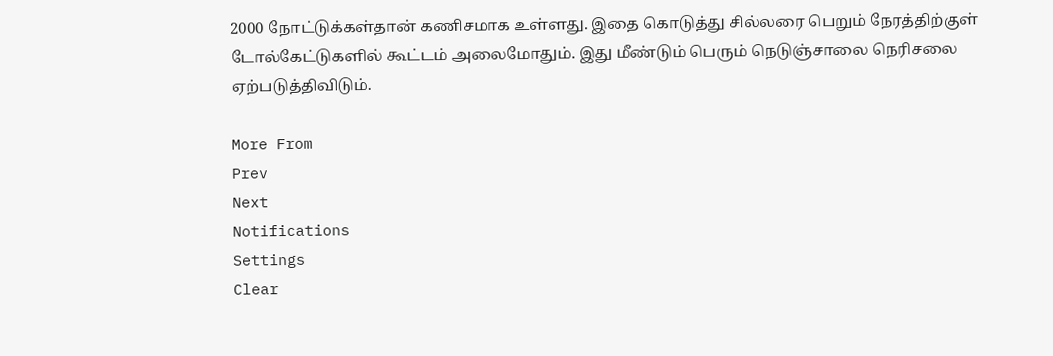2000 நோட்டுக்கள்தான் கணிசமாக உள்ளது. இதை கொடுத்து சில்லரை பெறும் நேரத்திற்குள் டோல்கேட்டுகளில் கூட்டம் அலைமோதும். இது மீண்டும் பெரும் நெடுஞ்சாலை நெரிசலை ஏற்படுத்திவிடும்.

More From
Prev
Next
Notifications
Settings
Clear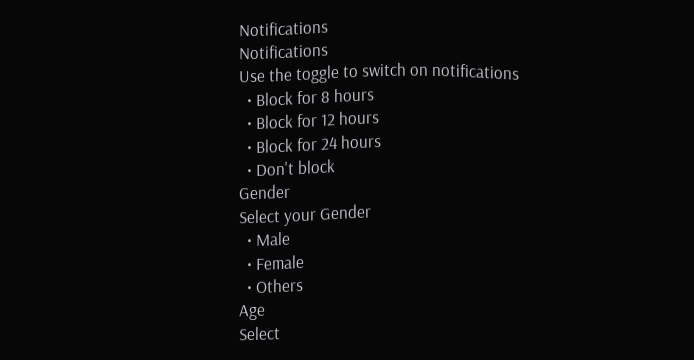Notifications
Notifications
Use the toggle to switch on notifications
  • Block for 8 hours
  • Block for 12 hours
  • Block for 24 hours
  • Don't block
Gender
Select your Gender
  • Male
  • Female
  • Others
Age
Select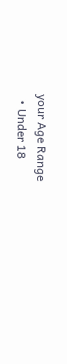your Age Range
  • Under 18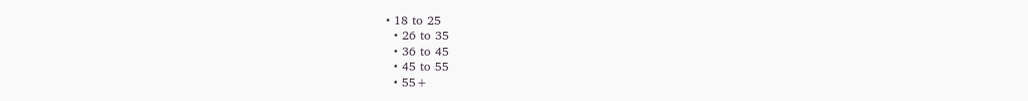• 18 to 25
  • 26 to 35
  • 36 to 45
  • 45 to 55
  • 55+